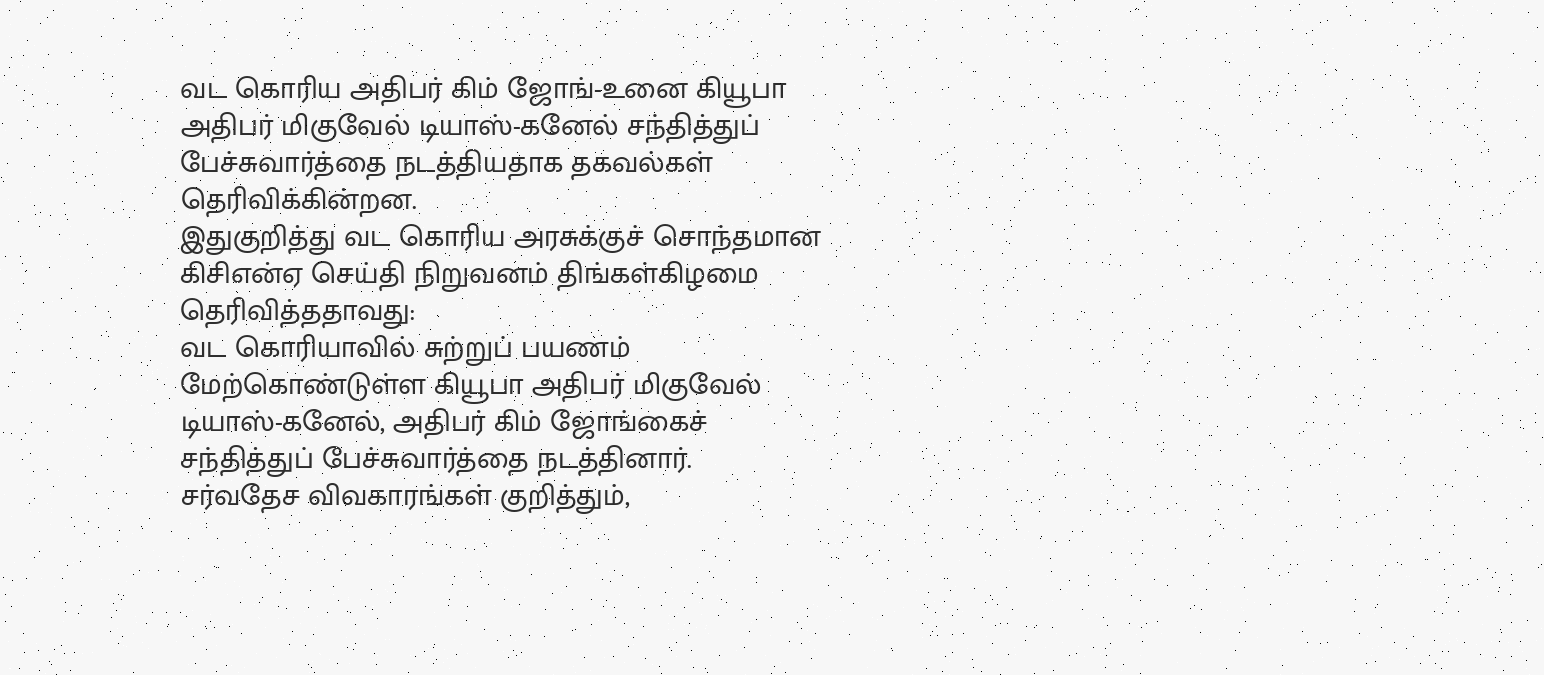வட கொரிய அதிபர் கிம் ஜோங்-உனை கியூபா அதிபர் மிகுவேல் டியாஸ்-கனேல் சந்தித்துப் பேச்சுவார்த்தை நடத்தியதாக தகவல்கள் தெரிவிக்கின்றன.
இதுகுறித்து வட கொரிய அரசுக்குச் சொந்தமான கிசிஎன்ஏ செய்தி நிறுவனம் திங்கள்கிழமை தெரிவித்ததாவது:
வட கொரியாவில் சுற்றுப் பயணம் மேற்கொண்டுள்ள கியூபா அதிபர் மிகுவேல் டியாஸ்-கனேல், அதிபர் கிம் ஜோங்கைச் சந்தித்துப் பேச்சுவார்த்தை நடத்தினார்.
சர்வதேச விவகாரங்கள் குறித்தும்,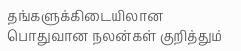தங்களுக்கிடையிலான பொதுவான நலன்கள் குறித்தும்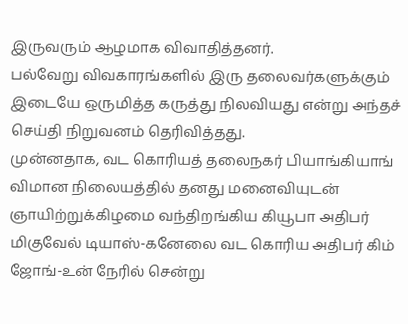இருவரும் ஆழமாக விவாதித்தனர்.
பல்வேறு விவகாரங்களில் இரு தலைவர்களுக்கும் இடையே ஒருமித்த கருத்து நிலவியது என்று அந்தச் செய்தி நிறுவனம் தெரிவித்தது.
முன்னதாக, வட கொரியத் தலைநகர் பியாங்கியாங் விமான நிலையத்தில் தனது மனைவியுடன் ஞாயிற்றுக்கிழமை வந்திறங்கிய கியூபா அதிபர் மிகுவேல் டியாஸ்-கனேலை வட கொரிய அதிபர் கிம் ஜோங்-உன் நேரில் சென்று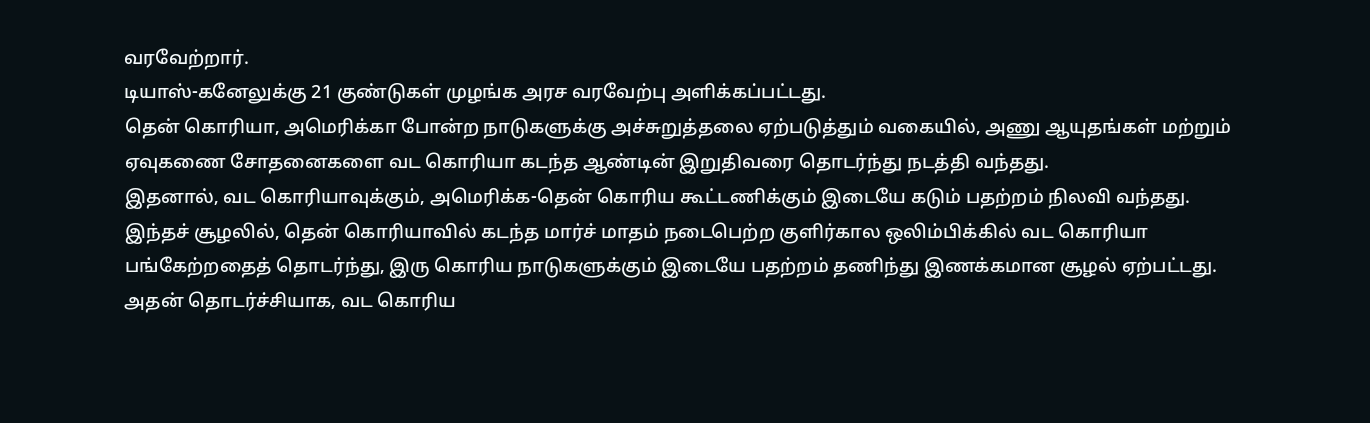வரவேற்றார்.
டியாஸ்-கனேலுக்கு 21 குண்டுகள் முழங்க அரச வரவேற்பு அளிக்கப்பட்டது.
தென் கொரியா, அமெரிக்கா போன்ற நாடுகளுக்கு அச்சுறுத்தலை ஏற்படுத்தும் வகையில், அணு ஆயுதங்கள் மற்றும் ஏவுகணை சோதனைகளை வட கொரியா கடந்த ஆண்டின் இறுதிவரை தொடர்ந்து நடத்தி வந்தது.
இதனால், வட கொரியாவுக்கும், அமெரிக்க-தென் கொரிய கூட்டணிக்கும் இடையே கடும் பதற்றம் நிலவி வந்தது.
இந்தச் சூழலில், தென் கொரியாவில் கடந்த மார்ச் மாதம் நடைபெற்ற குளிர்கால ஒலிம்பிக்கில் வட கொரியா பங்கேற்றதைத் தொடர்ந்து, இரு கொரிய நாடுகளுக்கும் இடையே பதற்றம் தணிந்து இணக்கமான சூழல் ஏற்பட்டது.
அதன் தொடர்ச்சியாக, வட கொரிய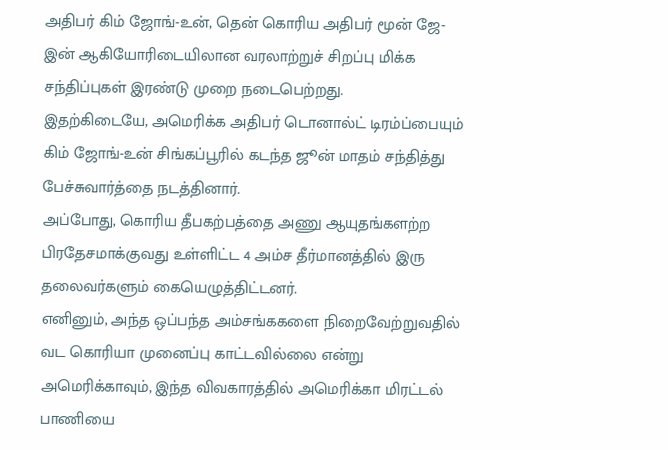அதிபர் கிம் ஜோங்-உன், தென் கொரிய அதிபர் மூன் ஜே-இன் ஆகியோரிடையிலான வரலாற்றுச் சிறப்பு மிக்க சந்திப்புகள் இரண்டு முறை நடைபெற்றது.
இதற்கிடையே, அமெரிக்க அதிபர் டொனால்ட் டிரம்ப்பையும் கிம் ஜோங்-உன் சிங்கப்பூரில் கடந்த ஜூன் மாதம் சந்தித்து பேச்சுவார்த்தை நடத்தினார்.
அப்போது, கொரிய தீபகற்பத்தை அணு ஆயுதங்களற்ற பிரதேசமாக்குவது உள்ளிட்ட 4 அம்ச தீர்மானத்தில் இரு தலைவர்களும் கையெழுத்திட்டனர்.
எனினும், அந்த ஒப்பந்த அம்சங்ககளை நிறைவேற்றுவதில் வட கொரியா முனைப்பு காட்டவில்லை என்று அமெரிக்காவும், இந்த விவகாரத்தில் அமெரிக்கா மிரட்டல் பாணியை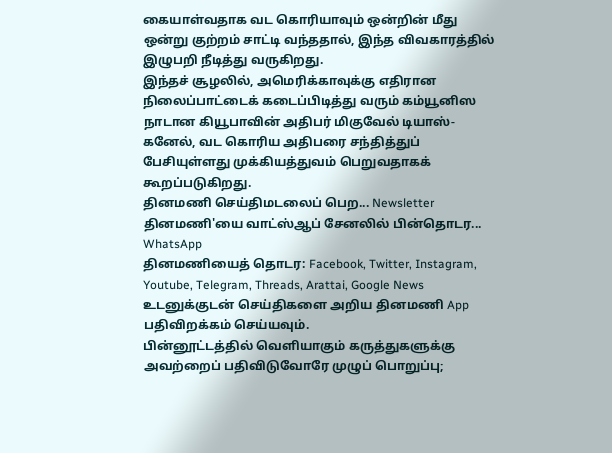கையாள்வதாக வட கொரியாவும் ஒன்றின் மீது ஒன்று குற்றம் சாட்டி வந்ததால், இந்த விவகாரத்தில் இழுபறி நீடித்து வருகிறது.
இந்தச் சூழலில், அமெரிக்காவுக்கு எதிரான நிலைப்பாட்டைக் கடைப்பிடித்து வரும் கம்யூனிஸ நாடான கியூபாவின் அதிபர் மிகுவேல் டியாஸ்-கனேல், வட கொரிய அதிபரை சந்தித்துப் பேசியுள்ளது முக்கியத்துவம் பெறுவதாகக் கூறப்படுகிறது.
தினமணி செய்திமடலைப் பெற... Newsletter
தினமணி'யை வாட்ஸ்ஆப் சேனலில் பின்தொடர... WhatsApp
தினமணியைத் தொடர: Facebook, Twitter, Instagram, Youtube, Telegram, Threads, Arattai, Google News
உடனுக்குடன் செய்திகளை அறிய தினமணி App பதிவிறக்கம் செய்யவும்.
பின்னூட்டத்தில் வெளியாகும் கருத்துகளுக்கு அவற்றைப் பதிவிடுவோரே முழுப் பொறுப்பு;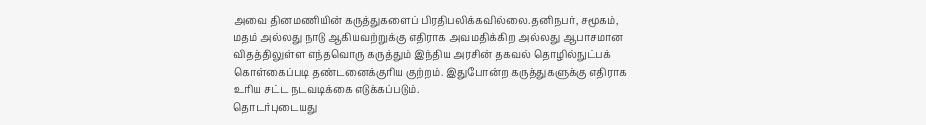அவை தினமணியின் கருத்துகளைப் பிரதிபலிக்கவில்லை.தனிநபர், சமூகம், மதம் அல்லது நாடு ஆகியவற்றுக்கு எதிராக அவமதிக்கிற அல்லது ஆபாசமான விதத்திலுள்ள எந்தவொரு கருத்தும் இந்திய அரசின் தகவல் தொழில்நுட்பக் கொள்கைப்படி தண்டனைக்குரிய குற்றம். இதுபோன்ற கருத்துகளுக்கு எதிராக உரிய சட்ட நடவடிக்கை எடுக்கப்படும்.
தொடர்புடையது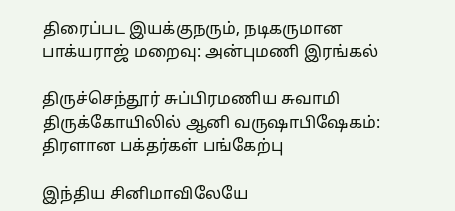திரைப்பட இயக்குநரும், நடிகருமான பாக்யராஜ் மறைவு: அன்புமணி இரங்கல்

திருச்செந்தூர் சுப்பிரமணிய சுவாமி திருக்கோயிலில் ஆனி வருஷாபிஷேகம்: திரளான பக்தர்கள் பங்கேற்பு

இந்திய சினிமாவிலேயே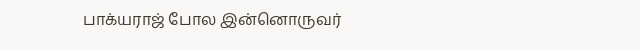பாக்யராஜ் போல இன்னொருவர்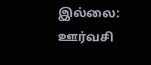இல்லை: ஊர்வசி